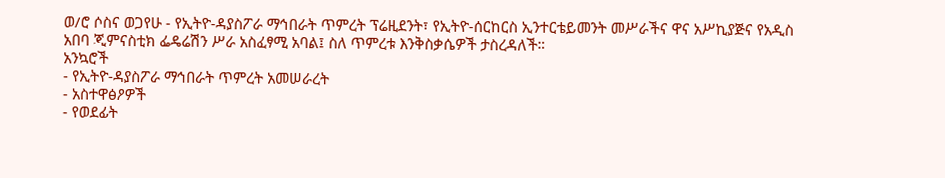ወ/ሮ ሶስና ወጋየሁ - የኢትዮ-ዳያስፖራ ማኅበራት ጥምረት ፕሬዚደንት፣ የኢትዮ-ሰርከርስ ኢንተርቴይመንት መሥራችና ዋና አሥኪያጅና የአዲስ አበባ ጂምናስቲክ ፌዴሬሽን ሥራ አስፈፃሚ አባል፤ ስለ ጥምረቱ እንቅስቃሴዎች ታስረዳለች።
አንኳሮች
- የኢትዮ-ዳያስፖራ ማኅበራት ጥምረት አመሠራረት
- አስተዋፅዖዎች
- የወደፊት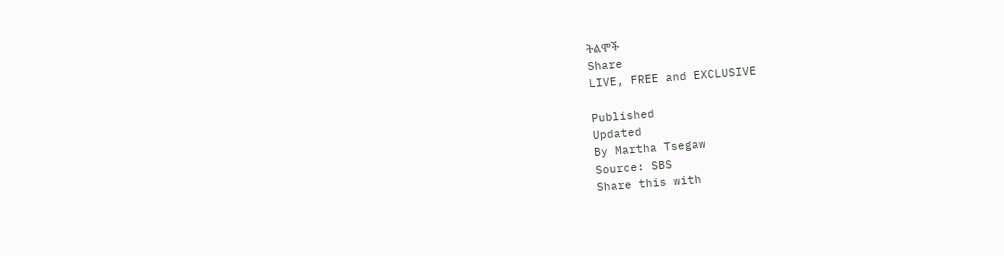ትልሞች
Share
LIVE, FREE and EXCLUSIVE

Published
Updated
By Martha Tsegaw
Source: SBS
Share this with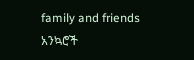family and friends
አንኳሮች